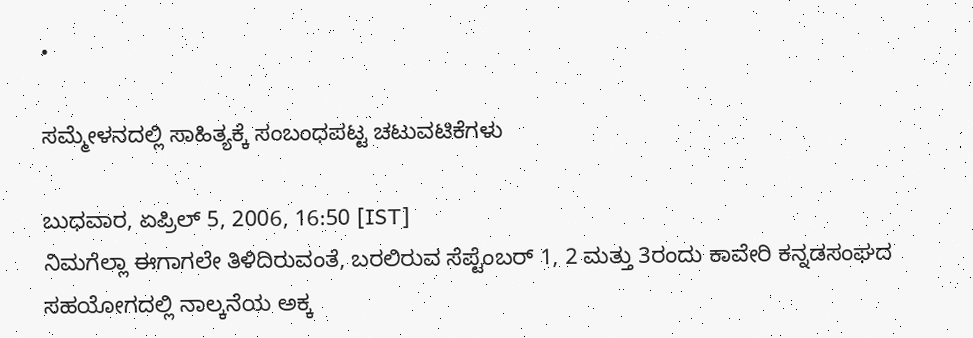•

ಸಮ್ಮೇಳನದಲ್ಲಿ ಸಾಹಿತ್ಯಕ್ಕೆ ಸಂಬಂಧಪಟ್ಟ ಚಟುವಟಿಕೆಗಳು

ಬುಧವಾರ, ಏಪ್ರಿಲ್ 5, 2006, 16:50 [IST]
ನಿಮಗೆಲ್ಲಾ ಈಗಾಗಲೇ ತಿಳಿದಿರುವಂತೆ, ಬರಲಿರುವ ಸೆಪ್ಟೆಂಬರ್‌ 1, 2 ಮತ್ತು 3ರಂದು ಕಾವೇರಿ ಕನ್ನಡಸಂಘದ ಸಹಯೋಗದಲ್ಲಿ ನಾಲ್ಕನೆಯ ಅಕ್ಕ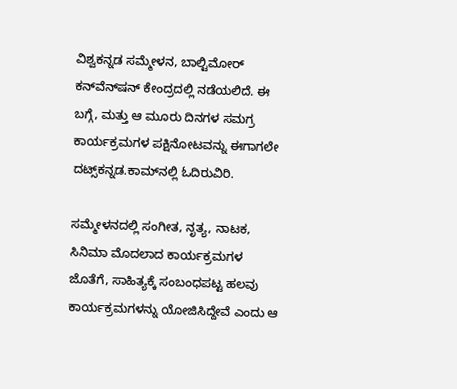ವಿಶ್ವಕನ್ನಡ ಸಮ್ಮೇಳನ, ಬಾಲ್ಟಿಮೋರ್‌ ಕನ್‌ವೆನ್‌ಷನ್‌ ಕೇಂದ್ರದಲ್ಲಿ ನಡೆಯಲಿದೆ. ಈ ಬಗ್ಗೆ, ಮತ್ತು ಆ ಮೂರು ದಿನಗಳ ಸಮಗ್ರ ಕಾರ್ಯಕ್ರಮಗಳ ಪಕ್ಷಿನೋಟವನ್ನು ಈಗಾಗಲೇ ದಟ್ಸ್‌ಕನ್ನಡ.ಕಾಮ್‌ನಲ್ಲಿ ಓದಿರುವಿರಿ.

ಸಮ್ಮೇಳನದಲ್ಲಿ ಸಂಗೀತ, ನೃತ್ಯ, ನಾಟಕ, ಸಿನಿಮಾ ಮೊದಲಾದ ಕಾರ್ಯಕ್ರಮಗಳ ಜೊತೆಗೆ, ಸಾಹಿತ್ಯಕ್ಕೆ ಸಂಬಂಧಪಟ್ಟ ಹಲವು ಕಾರ್ಯಕ್ರಮಗಳನ್ನು ಯೋಜಿಸಿದ್ದೇವೆ ಎಂದು ಆ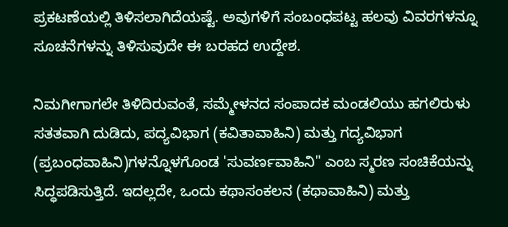ಪ್ರಕಟಣೆಯಲ್ಲಿ ತಿಳಿಸಲಾಗಿದೆಯಷ್ಟೆ. ಅವುಗಳಿಗೆ ಸಂಬಂಧಪಟ್ಟ ಹಲವು ವಿವರಗಳನ್ನೂ ಸೂಚನೆಗಳನ್ನು ತಿಳಿಸುವುದೇ ಈ ಬರಹದ ಉದ್ದೇಶ.

ನಿಮಗೀಗಾಗಲೇ ತಿಳಿದಿರುವಂತೆ, ಸಮ್ಮೇಳನದ ಸಂಪಾದಕ ಮಂಡಲಿಯು ಹಗಲಿರುಳು ಸತತವಾಗಿ ದುಡಿದು, ಪದ್ಯವಿಭಾಗ (ಕವಿತಾವಾಹಿನಿ) ಮತ್ತು ಗದ್ಯವಿಭಾಗ (ಪ್ರಬಂಧವಾಹಿನಿ)ಗಳನ್ನೊಳಗೊಂಡ 'ಸುವರ್ಣವಾಹಿನಿ" ಎಂಬ ಸ್ಮರಣ ಸಂಚಿಕೆಯನ್ನು ಸಿದ್ಧಪಡಿಸುತ್ತಿದೆ. ಇದಲ್ಲದೇ, ಒಂದು ಕಥಾಸಂಕಲನ (ಕಥಾವಾಹಿನಿ) ಮತ್ತು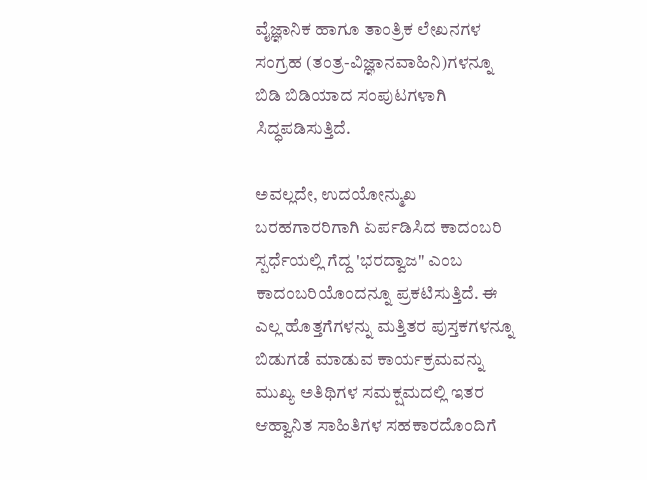ವೈಜ್ಞಾನಿಕ ಹಾಗೂ ತಾಂತ್ರಿಕ ಲೇಖನಗಳ ಸಂಗ್ರಹ (ತಂತ್ರ-ವಿಜ್ಞಾನವಾಹಿನಿ)ಗಳನ್ನೂ ಬಿಡಿ ಬಿಡಿಯಾದ ಸಂಪುಟಗಳಾಗಿ ಸಿದ್ಧಪಡಿಸುತ್ತಿದೆ.

ಅವಲ್ಲದೇ, ಉದಯೋನ್ಮುಖ ಬರಹಗಾರರಿಗಾಗಿ ಏರ್ಪಡಿಸಿದ ಕಾದಂಬರಿ ಸ್ಪರ್ಧೆಯಲ್ಲಿ ಗೆದ್ದ 'ಭರದ್ವಾಜ" ಎಂಬ ಕಾದಂಬರಿಯೊಂದನ್ನೂ ಪ್ರಕಟಿಸುತ್ತಿದೆ. ಈ ಎಲ್ಲ ಹೊತ್ತಗೆಗಳನ್ನು ಮತ್ತಿತರ ಪುಸ್ತಕಗಳನ್ನೂ ಬಿಡುಗಡೆ ಮಾಡುವ ಕಾರ್ಯಕ್ರಮವನ್ನು ಮುಖ್ಯ ಅತಿಥಿಗಳ ಸಮಕ್ಷಮದಲ್ಲಿ ಇತರ ಆಹ್ವಾನಿತ ಸಾಹಿತಿಗಳ ಸಹಕಾರದೊಂದಿಗೆ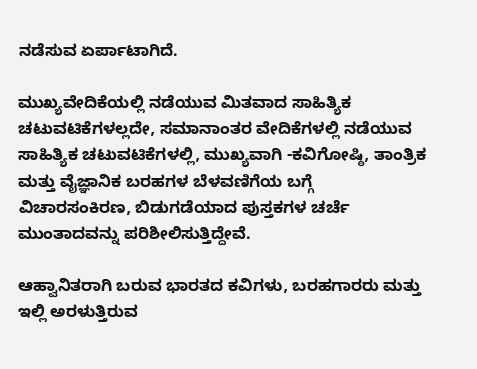ನಡೆಸುವ ಏರ್ಪಾಟಾಗಿದೆ.

ಮುಖ್ಯವೇದಿಕೆಯಲ್ಲಿ ನಡೆಯುವ ಮಿತವಾದ ಸಾಹಿತ್ಯಿಕ ಚಟುವಟಿಕೆಗಳಲ್ಲದೇ, ಸಮಾನಾಂತರ ವೇದಿಕೆಗಳಲ್ಲಿ ನಡೆಯುವ ಸಾಹಿತ್ಯಿಕ ಚಟುವಟಿಕೆಗಳಲ್ಲಿ, ಮುಖ್ಯವಾಗಿ -ಕವಿಗೋಷ್ಠಿ, ತಾಂತ್ರಿಕ ಮತ್ತು ವೈಜ್ಞಾನಿಕ ಬರಹಗಳ ಬೆಳವಣಿಗೆಯ ಬಗ್ಗೆ ವಿಚಾರಸಂಕಿರಣ, ಬಿಡುಗಡೆಯಾದ ಪುಸ್ತಕಗಳ ಚರ್ಚೆ ಮುಂತಾದವನ್ನು ಪರಿಶೀಲಿಸುತ್ತಿದ್ದೇವೆ.

ಆಹ್ವಾನಿತರಾಗಿ ಬರುವ ಭಾರತದ ಕವಿಗಳು, ಬರಹಗಾರರು ಮತ್ತು ಇಲ್ಲಿ ಅರಳುತ್ತಿರುವ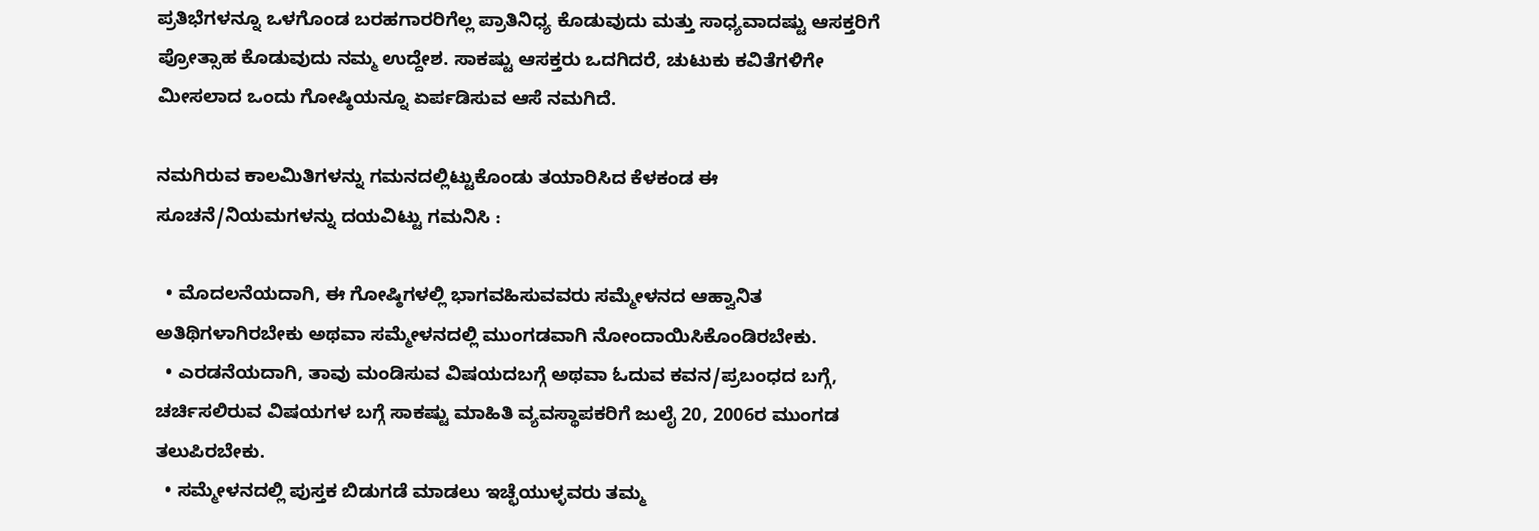ಪ್ರತಿಭೆಗಳನ್ನೂ ಒಳಗೊಂಡ ಬರಹಗಾರರಿಗೆಲ್ಲ ಪ್ರಾತಿನಿಧ್ಯ ಕೊಡುವುದು ಮತ್ತು ಸಾಧ್ಯವಾದಷ್ಟು ಆಸಕ್ತರಿಗೆ ಪ್ರೋತ್ಸಾಹ ಕೊಡುವುದು ನಮ್ಮ ಉದ್ದೇಶ. ಸಾಕಷ್ಟು ಆಸಕ್ತರು ಒದಗಿದರೆ, ಚುಟುಕು ಕವಿತೆಗಳಿಗೇ ಮೀಸಲಾದ ಒಂದು ಗೋಷ್ಠಿಯನ್ನೂ ಏರ್ಪಡಿಸುವ ಆಸೆ ನಮಗಿದೆ.

ನಮಗಿರುವ ಕಾಲಮಿತಿಗಳನ್ನು ಗಮನದಲ್ಲಿಟ್ಟುಕೊಂಡು ತಯಾರಿಸಿದ ಕೆಳಕಂಡ ಈ ಸೂಚನೆ/ನಿಯಮಗಳನ್ನು ದಯವಿಟ್ಟು ಗಮನಿಸಿ :

  • ಮೊದಲನೆಯದಾಗಿ, ಈ ಗೋಷ್ಠಿಗಳಲ್ಲಿ ಭಾಗವಹಿಸುವವರು ಸಮ್ಮೇಳನದ ಆಹ್ವಾನಿತ ಅತಿಥಿಗಳಾಗಿರಬೇಕು ಅಥವಾ ಸಮ್ಮೇಳನದಲ್ಲಿ ಮುಂಗಡವಾಗಿ ನೋಂದಾಯಿಸಿಕೊಂಡಿರಬೇಕು.
  • ಎರಡನೆಯದಾಗಿ, ತಾವು ಮಂಡಿಸುವ ವಿಷಯದಬಗ್ಗೆ ಅಥವಾ ಓದುವ ಕವನ/ಪ್ರಬಂಧದ ಬಗ್ಗೆ, ಚರ್ಚಿಸಲಿರುವ ವಿಷಯಗಳ ಬಗ್ಗೆ ಸಾಕಷ್ಟು ಮಾಹಿತಿ ವ್ಯವಸ್ಥಾಪಕರಿಗೆ ಜುಲೈ 20, 2006ರ ಮುಂಗಡ ತಲುಪಿರಬೇಕು.
  • ಸಮ್ಮೇಳನದಲ್ಲಿ ಪುಸ್ತಕ ಬಿಡುಗಡೆ ಮಾಡಲು ಇಚ್ಛೆಯುಳ್ಳವರು ತಮ್ಮ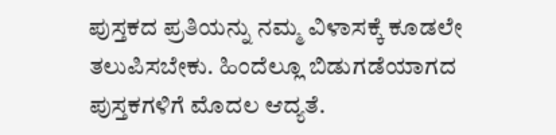ಪುಸ್ತಕದ ಪ್ರತಿಯನ್ನು ನಮ್ಮ ವಿಳಾಸಕ್ಕೆ ಕೂಡಲೇ ತಲುಪಿಸಬೇಕು. ಹಿಂದೆಲ್ಲೂ ಬಿಡುಗಡೆಯಾಗದ ಪುಸ್ತಕಗಳಿಗೆ ಮೊದಲ ಆದ್ಯತೆ.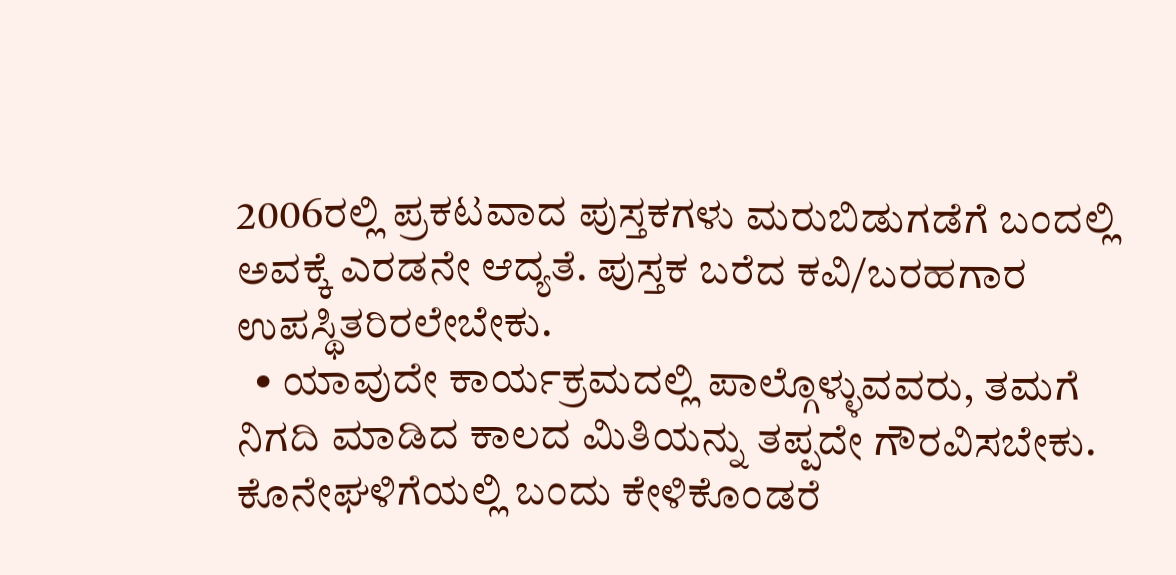2006ರಲ್ಲಿ ಪ್ರಕಟವಾದ ಪುಸ್ತಕಗಳು ಮರುಬಿಡುಗಡೆಗೆ ಬಂದಲ್ಲಿ ಅವಕ್ಕೆ ಎರಡನೇ ಆದ್ಯತೆ. ಪುಸ್ತಕ ಬರೆದ ಕವಿ/ಬರಹಗಾರ ಉಪಸ್ಥಿತರಿರಲೇಬೇಕು.
  • ಯಾವುದೇ ಕಾರ್ಯಕ್ರಮದಲ್ಲಿ ಪಾಲ್ಗೊಳ್ಳುವವರು, ತಮಗೆ ನಿಗದಿ ಮಾಡಿದ ಕಾಲದ ಮಿತಿಯನ್ನು ತಪ್ಪದೇ ಗೌರವಿಸಬೇಕು. ಕೊನೇಘಳಿಗೆಯಲ್ಲಿ ಬಂದು ಕೇಳಿಕೊಂಡರೆ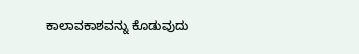ಕಾಲಾವಕಾಶವನ್ನು ಕೊಡುವುದು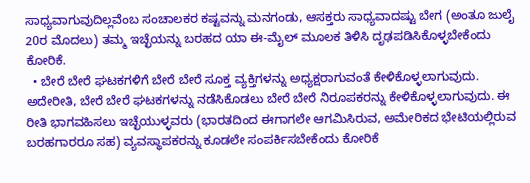ಸಾಧ್ಯವಾಗುವುದಿಲ್ಲವೆಂಬ ಸಂಚಾಲಕರ ಕಷ್ಟವನ್ನು ಮನಗಂಡು, ಆಸಕ್ತರು ಸಾಧ್ಯವಾದಷ್ಟು ಬೇಗ (ಅಂತೂ ಜುಲೈ 20ರ ಮೊದಲು) ತಮ್ಮ ಇಚ್ಛೆಯನ್ನು ಬರಹದ ಯಾ ಈ-ಮೈಲ್‌ ಮೂಲಕ ತಿಳಿಸಿ ದೃಢಪಡಿಸಿಕೊಳ್ಳಬೇಕೆಂದು ಕೋರಿಕೆ.
  • ಬೇರೆ ಬೇರೆ ಘಟಕಗಳಿಗೆ ಬೇರೆ ಬೇರೆ ಸೂಕ್ತ ವ್ಯಕ್ತಿಗಳನ್ನು ಅಧ್ಯಕ್ಷರಾಗುವಂತೆ ಕೇಳಿಕೊಳ್ಳಲಾಗುವುದು. ಅದೇರೀತಿ, ಬೇರೆ ಬೇರೆ ಘಟಕಗಳನ್ನು ನಡೆಸಿಕೊಡಲು ಬೇರೆ ಬೇರೆ ನಿರೂಪಕರನ್ನು ಕೇಳಿಕೊಳ್ಳಲಾಗುವುದು. ಈ ರೀತಿ ಭಾಗವಹಿಸಲು ಇಚ್ಛೆಯುಳ್ಳವರು (ಭಾರತದಿಂದ ಈಗಾಗಲೇ ಆಗಮಿಸಿರುವ, ಅಮೇರಿಕದ ಭೇಟಿಯಲ್ಲಿರುವ ಬರಹಗಾರರೂ ಸಹ) ವ್ಯವಸ್ಥಾಪಕರನ್ನು ಕೂಡಲೇ ಸಂಪರ್ಕಿಸಬೇಕೆಂದು ಕೋರಿಕೆ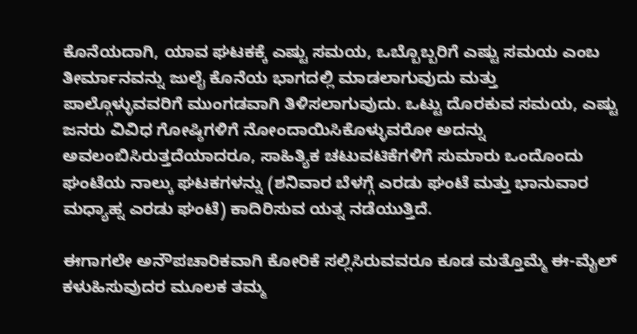ಕೊನೆಯದಾಗಿ, ಯಾವ ಘಟಕಕ್ಕೆ ಎಷ್ಟು ಸಮಯ, ಒಬ್ಬೊಬ್ಬರಿಗೆ ಎಷ್ಟು ಸಮಯ ಎಂಬ ತೀರ್ಮಾನವನ್ನು ಜುಲೈ ಕೊನೆಯ ಭಾಗದಲ್ಲಿ ಮಾಡಲಾಗುವುದು ಮತ್ತು ಪಾಲ್ಗೊಳ್ಳುವವರಿಗೆ ಮುಂಗಡವಾಗಿ ತಿಳಿಸಲಾಗುವುದು. ಒಟ್ಟು ದೊರಕುವ ಸಮಯ, ಎಷ್ಟು ಜನರು ವಿವಿಧ ಗೋಷ್ಠಿಗಳಿಗೆ ನೋಂದಾಯಿಸಿಕೊಳ್ಳುವರೋ ಅದನ್ನು ಅವಲಂಬಿಸಿರುತ್ತದೆಯಾದರೂ, ಸಾಹಿತ್ಯಿಕ ಚಟುವಟಿಕೆಗಳಿಗೆ ಸುಮಾರು ಒಂದೊಂದು ಘಂಟೆಯ ನಾಲ್ಕು ಘಟಕಗಳನ್ನು (ಶನಿವಾರ ಬೆಳಗ್ಗೆ ಎರಡು ಘಂಟೆ ಮತ್ತು ಭಾನುವಾರ ಮಧ್ಯಾಹ್ನ ಎರಡು ಘಂಟೆ) ಕಾದಿರಿಸುವ ಯತ್ನ ನಡೆಯುತ್ತಿದೆ.

ಈಗಾಗಲೇ ಅನೌಪಚಾರಿಕವಾಗಿ ಕೋರಿಕೆ ಸಲ್ಲಿಸಿರುವವರೂ ಕೂಡ ಮತ್ತೊಮ್ಮೆ ಈ-ಮೈಲ್‌ ಕಳುಹಿಸುವುದರ ಮೂಲಕ ತಮ್ಮ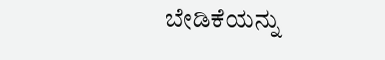ಬೇಡಿಕೆಯನ್ನು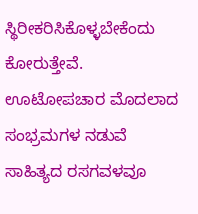ಸ್ಥಿರೀಕರಿಸಿಕೊಳ್ಳಬೇಕೆಂದು ಕೋರುತ್ತೇವೆ. ಊಟೋಪಚಾರ ಮೊದಲಾದ ಸಂಭ್ರಮಗಳ ನಡುವೆ ಸಾಹಿತ್ಯದ ರಸಗವಳವೂ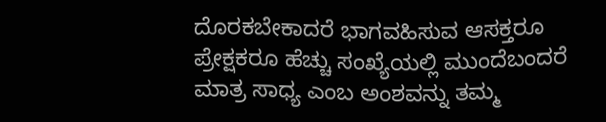ದೊರಕಬೇಕಾದರೆ ಭಾಗವಹಿಸುವ ಆಸಕ್ತರೂ ಪ್ರೇಕ್ಷಕರೂ ಹೆಚ್ಚು ಸಂಖ್ಯೆಯಲ್ಲಿ ಮುಂದೆಬಂದರೆ ಮಾತ್ರ ಸಾಧ್ಯ ಎಂಬ ಅಂಶವನ್ನು ತಮ್ಮ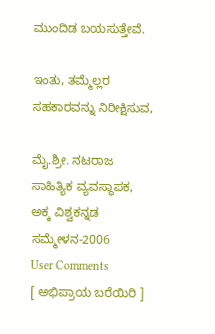ಮುಂದಿಡ ಬಯಸುತ್ತೇವೆ.

ಇಂತು, ತಮ್ಮೆಲ್ಲರ ಸಹಕಾರವನ್ನು ನಿರೀಕ್ಷಿಸುವ,

ಮೈ.ಶ್ರೀ. ನಟರಾಜ
ಸಾಹಿತ್ಯಿಕ ವ್ಯವಸ್ಥಾಪಕ,
ಅಕ್ಕ ವಿಶ್ವಕನ್ನಡ ಸಮ್ಮೇಳನ-2006
User Comments
[ ಅಭಿಪ್ರಾಯ ಬರೆಯಿರಿ ]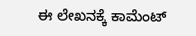ಈ ಲೇಖನಕ್ಕೆ ಕಾಮೆಂಟ್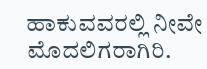ಹಾಕುವವರಲ್ಲಿ ನೀವೇ ಮೊದಲಿಗರಾಗಿರಿ.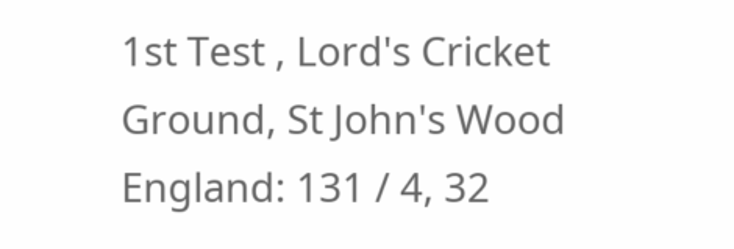1st Test , Lord's Cricket Ground, St John's Wood
England: 131 / 4, 32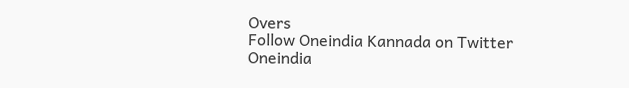Overs
Follow Oneindia Kannada on Twitter
Oneindia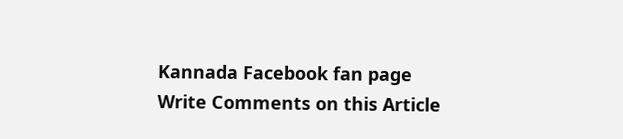Kannada Facebook fan page
Write Comments on this Article